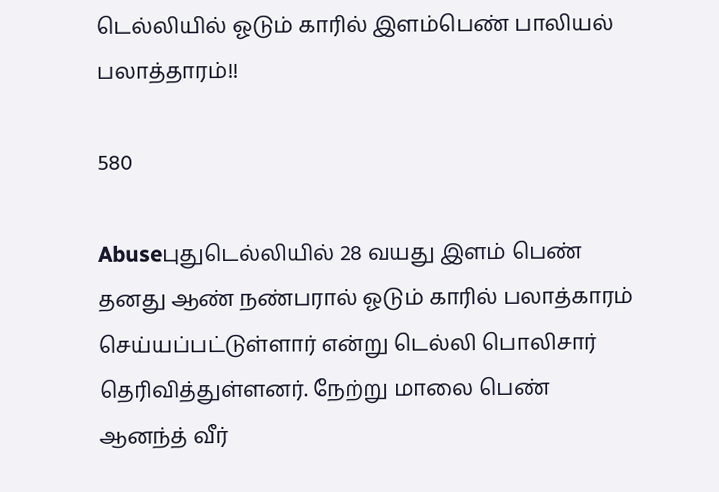டெல்லியில் ஓடும் காரில் இளம்பெண் பாலியல் பலாத்தாரம்!!

580

Abuseபுதுடெல்லியில் 28 வயது இளம் பெண் தனது ஆண் நண்பரால் ஓடும் காரில் பலாத்காரம் செய்யப்பட்டுள்ளார் என்று டெல்லி பொலிசார் தெரிவித்துள்ளனர். நேற்று மாலை பெண் ஆனந்த் வீர்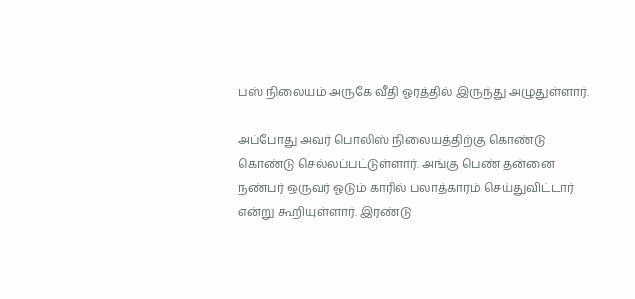பஸ் நிலையம் அருகே வீதி ஓரத்தில் இருந்து அழுதுள்ளார்.

அப்போது அவர் பொலிஸ் நிலையத்திற்கு கொண்டு கொண்டு செல்லப்பட்டுள்ளார். அங்கு பெண் தன்னை நண்பர் ஒருவர் ஓடும் காரில் பலாத்காரம் செய்துவிட்டார் என்று கூறியுள்ளார். இரண்டு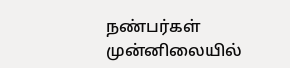நண்பர்கள் முன்னிலையில்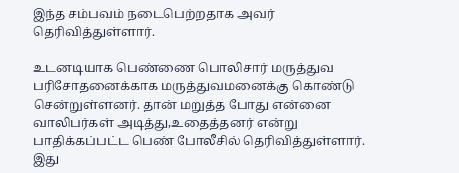இந்த சம்பவம் நடைபெற்றதாக அவர் தெரிவித்துள்ளார்.

உடனடியாக பெண்ணை பொலிசார் மருத்துவ பரிசோதனைக்காக மருத்துவமனைக்கு கொண்டு சென்றுள்ளனர். தான் மறுத்த போது என்னை வாலிபர்கள் அடித்து,உதைத்தனர் என்று பாதிக்கப்பட்ட பெண் போலீசில் தெரிவித்துள்ளார். இது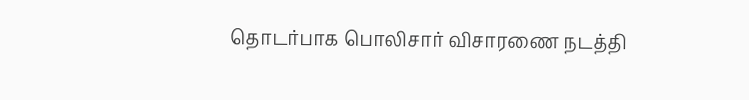தொடர்பாக பொலிசார் விசாரணை நடத்தி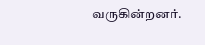வருகின்றனர்.